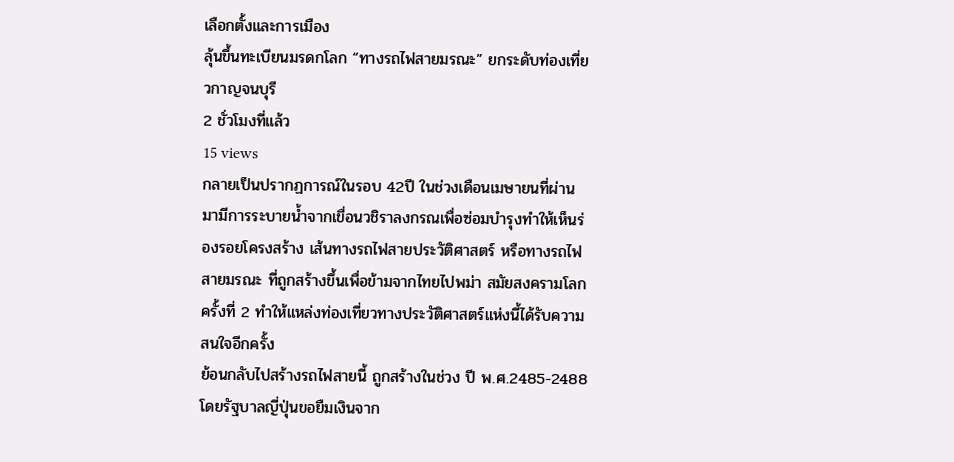เลือกตั้งและการเมือง
ลุ้นขึ้นทะเบียนมรดกโลก “ทางรถไฟสายมรณะ” ยกระดับท่องเที่ยวกาญจนบุรี
2 ชั่วโมงที่แล้ว
15 views
กลายเป็นปรากฏการณ์ในรอบ 42ปี ในช่วงเดือนเมษายนที่ผ่านมามีการระบายน้ำจากเขื่อนวชิราลงกรณเพื่อซ่อมบำรุงทำให้เห็นร่องรอยโครงสร้าง เส้นทางรถไฟสายประวัติศาสตร์ หรือทางรถไฟสายมรณะ ที่ถูกสร้างขึ้นเพื่อข้ามจากไทยไปพม่า สมัยสงครามโลกครั้งที่ 2 ทำให้แหล่งท่องเที่ยวทางประวัติศาสตร์แห่งนี้ได้รับความสนใจอีกครั้ง
ย้อนกลับไปสร้างรถไฟสายนี้ ถูกสร้างในช่วง ปี พ.ศ.2485-2488 โดยรัฐบาลญี่ปุ่นขอยืมเงินจาก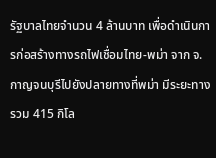รัฐบาลไทยจำนวน 4 ล้านบาท เพื่อดำเนินการก่อสร้างทางรถไฟเชื่อมไทย-พม่า จาก จ.กาญจนบุรีไปยังปลายทางที่พม่า มีระยะทางรวม 415 กิโล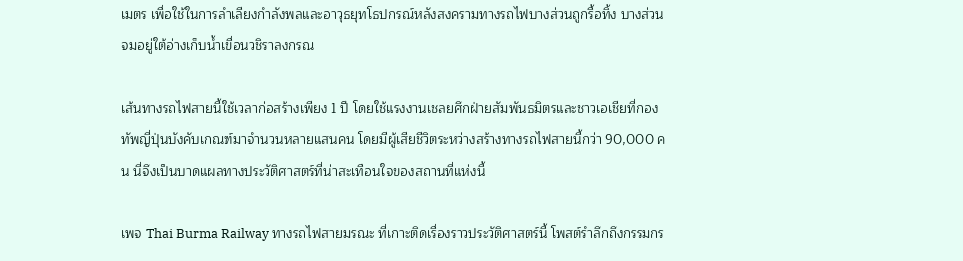เมตร เพื่อใช้ในการลำเลียงกำลังพลและอาวุธยุทโธปกรณ์หลังสงครามทางรถไฟบางส่วนถูกรื้อทิ้ง บางส่วนจมอยู่ใต้อ่างเก็บน้ำเขื่อนวชิราลงกรณ

เส้นทางรถไฟสายนี้ใช้เวลาก่อสร้างเพียง 1 ปี โดยใช้แรงงานเชลยศึกฝ่ายสัมพันธมิตรและชาวเอเชียที่กองทัพญี่ปุ่นบังคับเกณฑ์มาจำนวนหลายแสนคน โดยมีผู้เสียชีวิตระหว่างสร้างทางรถไฟสายนี้กว่า 90,000 คน นี่จึงเป็นบาดแผลทางประวัติศาสตร์ที่น่าสะเทือนใจของสถานที่แห่งนี้

เพจ Thai Burma Railway ทางรถไฟสายมรณะ ที่เกาะติดเรื่องราวประวัติศาสตร์นี้ โพสต์รำลึกถึงกรรมกร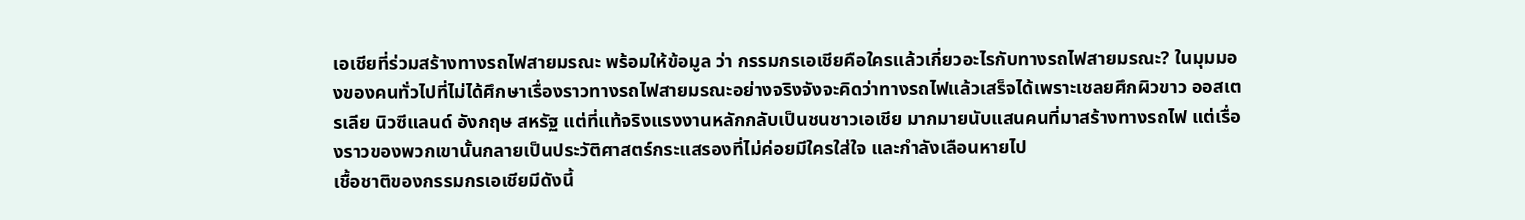เอเชียที่ร่วมสร้างทางรถไฟสายมรณะ พร้อมให้ข้อมูล ว่า กรรมกรเอเชียคือใครแล้วเกี่ยวอะไรกับทางรถไฟสายมรณะ? ในมุมมองของคนทั่วไปที่ไม่ได้ศึกษาเรื่องราวทางรถไฟสายมรณะอย่างจริงจังจะคิดว่าทางรถไฟแล้วเสร็จได้เพราะเชลยศึกผิวขาว ออสเตรเลีย นิวซีแลนด์ อังกฤษ สหรัฐ แต่ที่แท้จริงแรงงานหลักกลับเป็นชนชาวเอเชีย มากมายนับแสนคนที่มาสร้างทางรถไฟ แต่เรื่องราวของพวกเขานั้นกลายเป็นประวัติศาสตร์กระแสรองที่ไม่ค่อยมีใครใส่ใจ และกำลังเลือนหายไป
เชื้อชาติของกรรมกรเอเชียมีดังนี้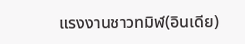แรงงานชาวทมิฬ(อินเดีย)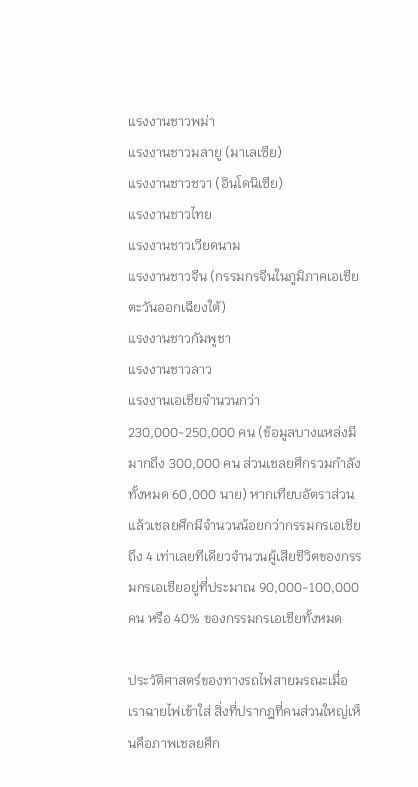แรงงานชาวพม่า
แรงงานชาวมลายู (มาเลเซีย)
แรงงานชาวชวา (อินโดนิเซีย)
แรงงานชาวไทย
แรงงานชาวเวียดนาม
แรงงานชาวจีน (กรรมกรจีนในภูมิภาคเอเชียตะวันออกเฉียงใต้)
แรงงานชาวกัมพูชา
แรงงานชาวลาว
แรงงานเอเชียจำนวนกว่า 230,000-250,000 คน (ข้อมูลบางแหล่งมีมากถึง 300,000 คน ส่วนเชลยศึกรวมกำลังทั้งหมด 60,000 นาย) หากเทียบอัตราส่วนแล้วเชลยศึกมีจำนวนน้อยกว่ากรรมกรเอเชียถึง 4 เท่าเลยทีเดียวจำนวนผู้เสียชีวิตของกรรมกรเอเชียอยู่ที่ประมาณ 90,000-100,000 คน หรือ 40% ของกรรมกรเอเชียทั้งหมด

ประวัติศาสตร์ของทางรถไฟสายมรณะเมื่อเราฉายไฟเข้าใส่ สิ่งที่ปรากฎที่คนส่วนใหญ่เห็นคือภาพเชลยศึก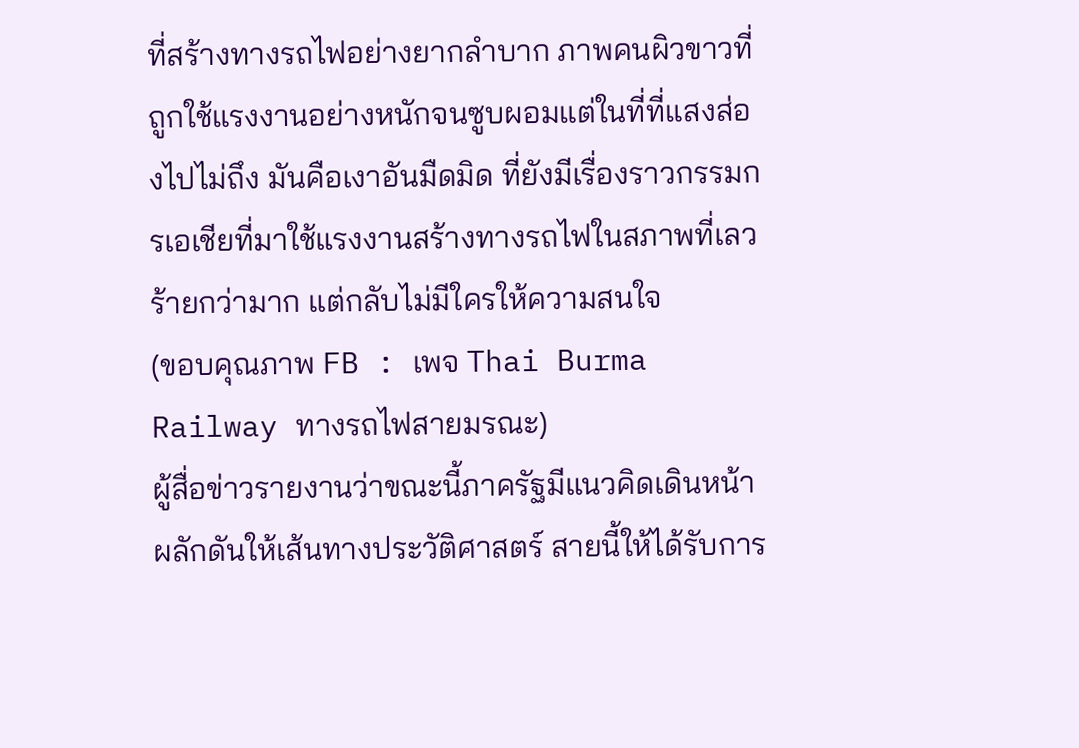ที่สร้างทางรถไฟอย่างยากลำบาก ภาพคนผิวขาวที่ถูกใช้แรงงานอย่างหนักจนซูบผอมแต่ในที่ที่แสงส่องไปไม่ถึง มันคือเงาอันมืดมิด ที่ยังมีเรื่องราวกรรมกรเอเชียที่มาใช้แรงงานสร้างทางรถไฟในสภาพที่เลวร้ายกว่ามาก แต่กลับไม่มีใครให้ความสนใจ
(ขอบคุณภาพ FB : เพจ Thai Burma Railway ทางรถไฟสายมรณะ)
ผู้สื่อข่าวรายงานว่าขณะนี้ภาครัฐมีแนวคิดเดินหน้าผลักดันให้เส้นทางประวัติศาสตร์ สายนี้ให้ได้รับการ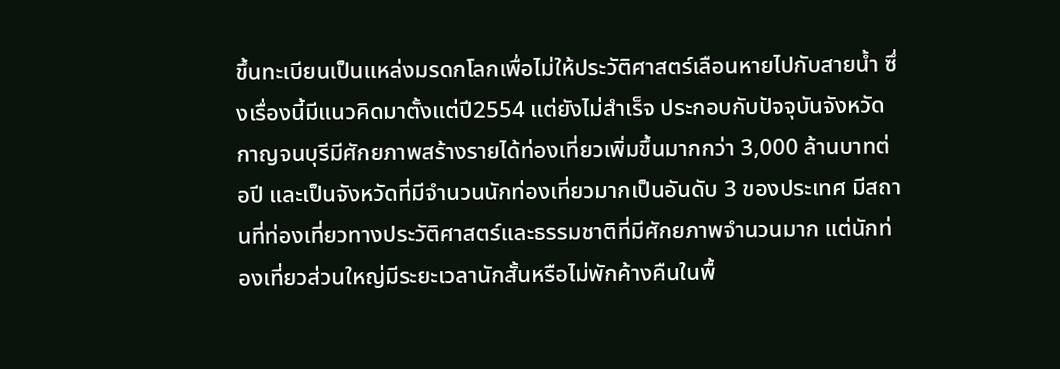ขึ้นทะเบียนเป็นแหล่งมรดกโลกเพื่อไม่ให้ประวัติศาสตร์เลือนหายไปกับสายน้ำ ซึ่งเรื่องนี้มีแนวคิดมาตั้งแต่ปี2554 แต่ยังไม่สำเร็จ ประกอบกับปัจจุบันจังหวัดกาญจนบุรีมีศักยภาพสร้างรายได้ท่องเที่ยวเพิ่มขึ้นมากกว่า 3,000 ล้านบาทต่อปี และเป็นจังหวัดที่มีจำนวนนักท่องเที่ยวมากเป็นอันดับ 3 ของประเทศ มีสถานที่ท่องเที่ยวทางประวัติศาสตร์และธรรมชาติที่มีศักยภาพจำนวนมาก แต่นักท่องเที่ยวส่วนใหญ่มีระยะเวลานักสั้นหรือไม่พักค้างคืนในพื้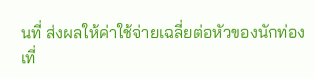นที่ ส่งผลให้ค่าใช้จ่ายเฉลี่ยต่อหัวของนักท่องเที่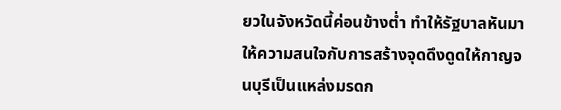ยวในจังหวัดนี้ค่อนข้างต่ำ ทำให้รัฐบาลหันมาให้ความสนใจกับการสร้างจุดดึงดูดให้กาญจนบุรีเป็นแหล่งมรดก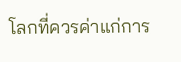โลกที่ควรค่าแก่การ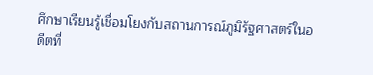ศึกษาเรียนรู้เชื่อมโยงกับสถานการณ์ภูมิรัฐศาสตร์ในอดีตที่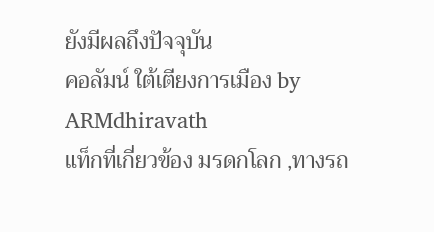ยังมีผลถึงปัจจุบัน
คอลัมน์ ใต้เตียงการเมือง by ARMdhiravath
แท็กที่เกี่ยวข้อง มรดกโลก ,ทางรถ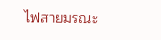ไฟสายมรณะ